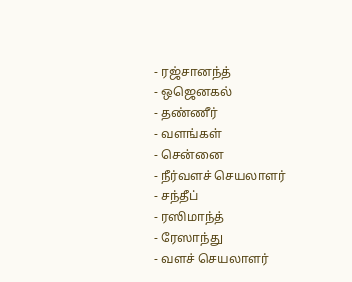- ரஜ்சானந்த்
- ஒஜெனகல்
- தண்ணீர்
- வளங்கள்
- சென்னை
- நீர்வளச் செயலாளர்
- சந்தீப்
- ரஸிமாந்த்
- ரேஸாந்து
- வளச் செயலாளர்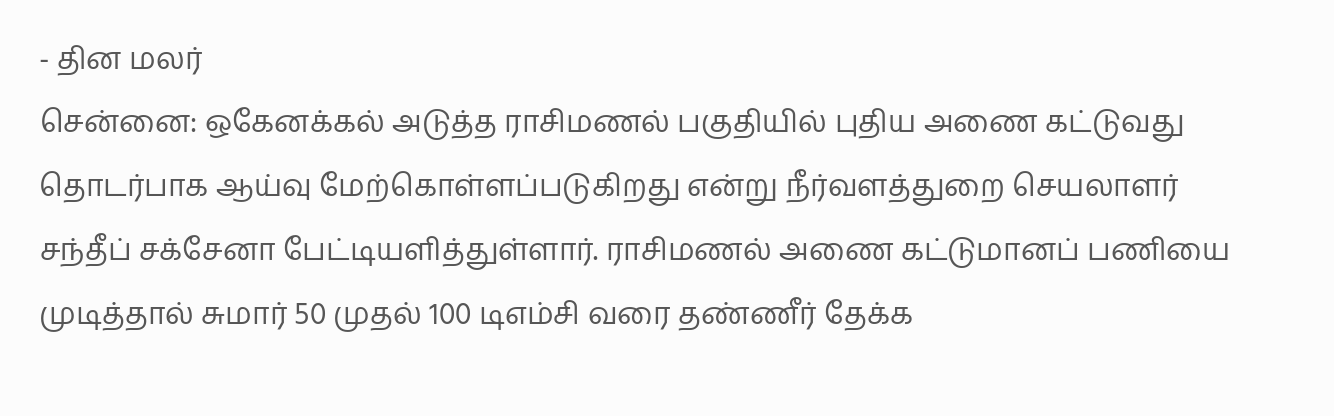- தின மலர்
சென்னை: ஒகேனக்கல் அடுத்த ராசிமணல் பகுதியில் புதிய அணை கட்டுவது தொடர்பாக ஆய்வு மேற்கொள்ளப்படுகிறது என்று நீர்வளத்துறை செயலாளர் சந்தீப் சக்சேனா பேட்டியளித்துள்ளார். ராசிமணல் அணை கட்டுமானப் பணியை முடித்தால் சுமார் 50 முதல் 100 டிஎம்சி வரை தண்ணீர் தேக்க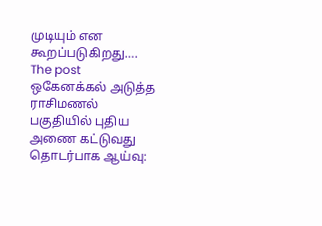முடியும் என கூறப்படுகிறது….
The post ஒகேனக்கல் அடுத்த ராசிமணல் பகுதியில் புதிய அணை கட்டுவது தொடர்பாக ஆய்வு: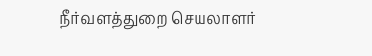நீர்வளத்துறை செயலாளர்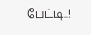பேட்டி..!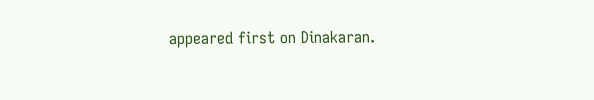appeared first on Dinakaran.